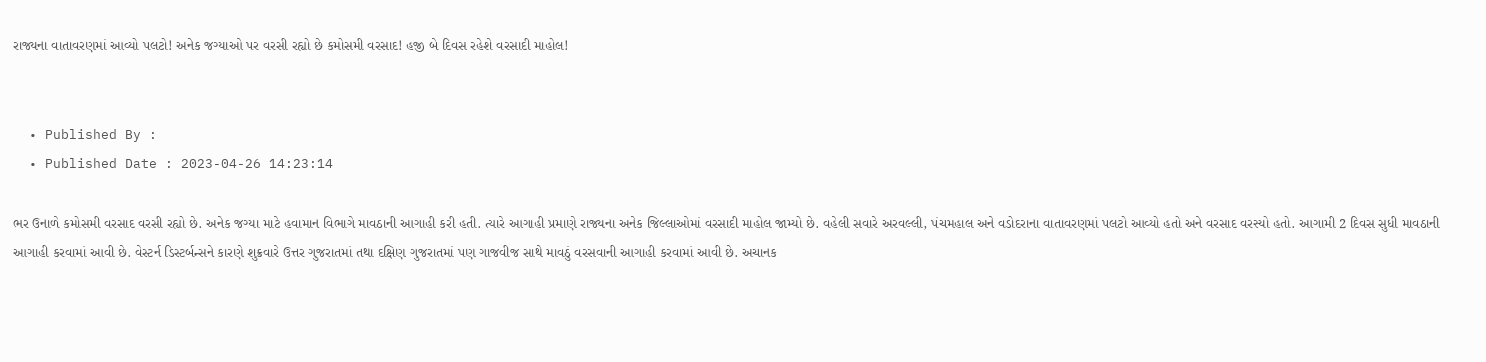રાજ્યના વાતાવરણમાં આવ્યો પલટો! અનેક જગ્યાઓ પર વરસી રહ્યો છે કમોસમી વરસાદ! હજી બે દિવસ રહેશે વરસાદી માહોલ!


  • Published By :
  • Published Date : 2023-04-26 14:23:14

ભર ઉનાળે કમોસમી વરસાદ વરસી રહ્યો છે. અનેક જગ્યા માટે હવામાન વિભાગે માવઠાની આગાહી કરી હતી. ત્યારે આગાહી પ્રમાણે રાજ્યના અનેક જિલ્લાઓમાં વરસાદી માહોલ જામ્યો છે. વહેલી સવારે અરવલ્લી, પંચમહાલ અને વડોદરાના વાતાવરણમાં પલટો આવ્યો હતો અને વરસાદ વરસ્યો હતો. આગામી 2 દિવસ સુધી માવઠાની આગાહી કરવામાં આવી છે. વેસ્ટર્ન ડિસ્ટર્બન્સને કારણે શુક્રવારે ઉત્તર ગુજરાતમાં તથા દક્ષિણ ગુજરાતમાં પણ ગાજવીજ સાથે માવઠું વરસવાની આગાહી કરવામાં આવી છે. અચાનક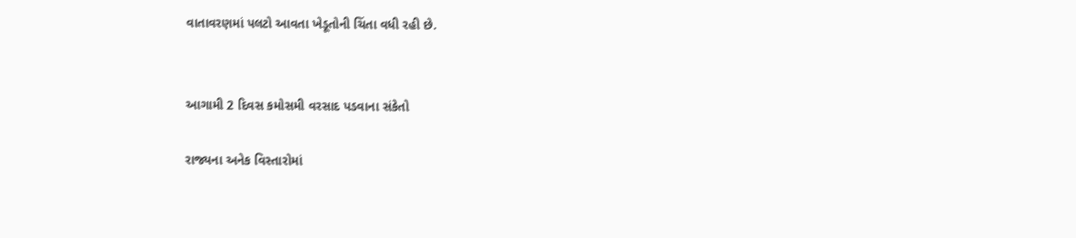વાતાવરણમાં પલટો આવતા ખેડૂતોની ચિંતા વધી રહી છે.


આગામી 2 દિવસ કમોસમી વરસાદ પડવાના સંકેતો

રાજ્યના અનેક વિસ્તારોમાં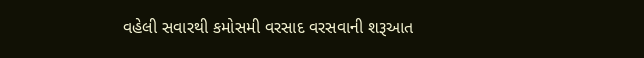વહેલી સવારથી કમોસમી વરસાદ વરસવાની શરૂઆત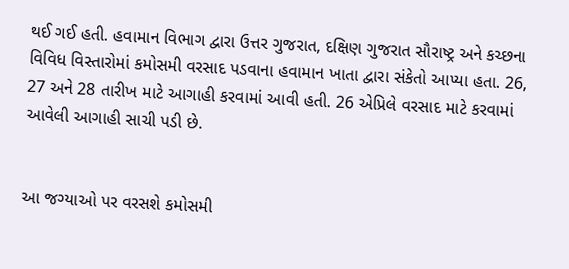થઈ ગઈ હતી. હવામાન વિભાગ દ્વારા ઉત્તર ગુજરાત, દક્ષિણ ગુજરાત સૌરાષ્ટ્ર અને કચ્છના વિવિધ વિસ્તારોમાં કમોસમી વરસાદ પડવાના હવામાન ખાતા દ્વારા સંકેતો આપ્યા હતા. 26, 27 અને 28 તારીખ માટે આગાહી કરવામાં આવી હતી. 26 એપ્રિલે વરસાદ માટે કરવામાં આવેલી આગાહી સાચી પડી છે.


આ જગ્યાઓ પર વરસશે કમોસમી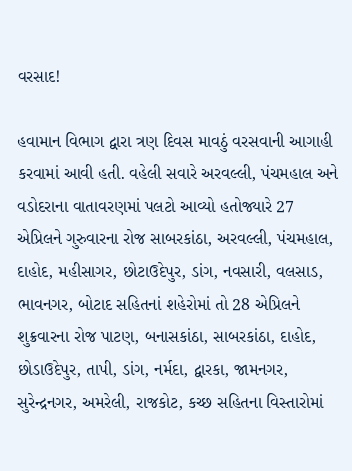વરસાદ!

હવામાન વિભાગ દ્વારા ત્રણ દિવસ માવઠું વરસવાની આગાહી કરવામાં આવી હતી. વહેલી સવારે અરવલ્લી, પંચમહાલ અને વડોદરાના વાતાવરણમાં પલટો આવ્યો હતોજ્યારે 27 એપ્રિલને ગુરુવારના રોજ સાબરકાંઠા, અરવલ્લી, પંચમહાલ, દાહોદ, મહીસાગર, છોટાઉદેપુર, ડાંગ, નવસારી, વલસાડ, ભાવનગર, બોટાદ સહિતનાં શહેરોમાં તો 28 એપ્રિલને શુક્રવારના રોજ પાટણ, બનાસકાંઠા, સાબરકાંઠા, દાહોદ, છોડાઉદેપુર, તાપી, ડાંગ, નર્મદા, દ્વારકા, જામનગર, સુરેન્દ્રનગર, અમરેલી, રાજકોટ, કચ્છ સહિતના વિસ્તારોમાં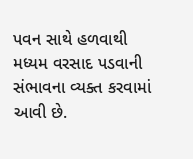પવન સાથે હળવાથી મધ્યમ વરસાદ પડવાની સંભાવના વ્યક્ત કરવામાં આવી છે.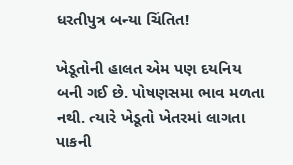ધરતીપુત્ર બન્યા ચિંતિત!

ખેડૂતોની હાલત એમ પણ દયનિય બની ગઈ છે. પોષણસમા ભાવ મળતા નથી. ત્યારે ખેડૂતો ખેતરમાં લાગતા પાકની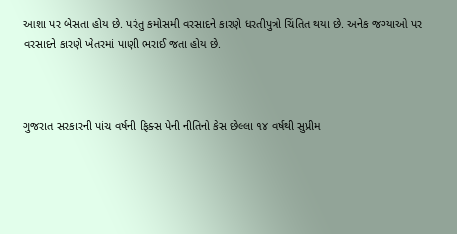આશા પર બેસતા હોય છે. પરંતુ કમોસમી વરસાદને કારણે ધરતીપુત્રો ચિંતિત થયા છે. અનેક જગ્યાઓ પર વરસાદને કારણે ખેતરમાં પાણી ભરાઈ જતા હોય છે.



ગુજરાત સરકારની પાંચ વર્ષની ફિક્સ પેની નીતિનો કેસ છેલ્લા ૧૪ વર્ષથી સુપ્રીમ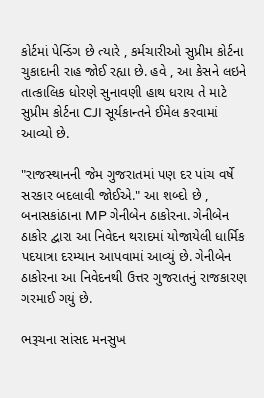કોર્ટમાં પેન્ડિંગ છે ત્યારે , કર્મચારીઓ સુપ્રીમ કોર્ટના ચુકાદાની રાહ જોઈ રહ્યા છે. હવે , આ કેસને લઇને તાત્કાલિક ધોરણે સુનાવણી હાથ ધરાય તે માટે સુપ્રીમ કોર્ટના CJI સૂર્યકાન્તને ઈમેલ કરવામાં આવ્યો છે.

"રાજસ્થાનની જેમ ગુજરાતમાં પણ દર પાંચ વર્ષે સરકાર બદલાવી જોઈએ." આ શબ્દો છે , બનાસકાંઠાના MP ગેનીબેન ઠાકોરના. ગેનીબેન ઠાકોર દ્વારા આ નિવેદન થરાદમાં યોજાયેલી ધાર્મિક પદયાત્રા દરમ્યાન આપવામાં આવ્યું છે. ગેનીબેન ઠાકોરના આ નિવેદનથી ઉત્તર ગુજરાતનું રાજકારણ ગરમાઈ ગયું છે.

ભરૂચના સાંસદ મનસુખ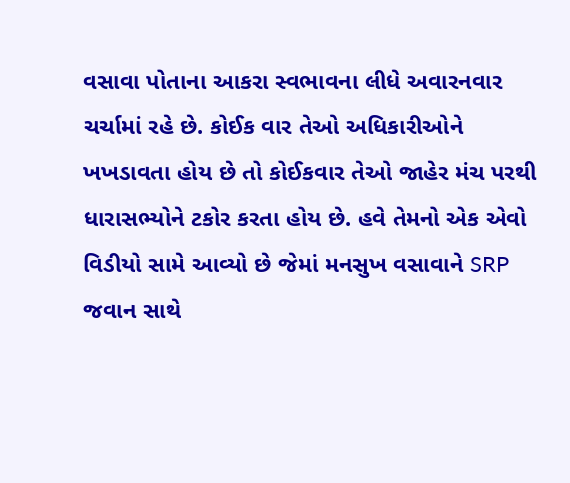વસાવા પોતાના આકરા સ્વભાવના લીધે અવારનવાર ચર્ચામાં રહે છે. કોઈક વાર તેઓ અધિકારીઓને ખખડાવતા હોય છે તો કોઈકવાર તેઓ જાહેર મંચ પરથી ધારાસભ્યોને ટકોર કરતા હોય છે. હવે તેમનો એક એવો વિડીયો સામે આવ્યો છે જેમાં મનસુખ વસાવાને SRP જવાન સાથે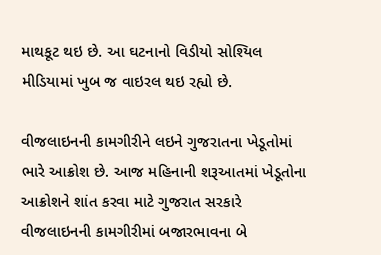માથકૂટ થઇ છે. આ ઘટનાનો વિડીયો સોશ્યિલ મીડિયામાં ખુબ જ વાઇરલ થઇ રહ્યો છે.

વીજલાઇનની કામગીરીને લઇને ગુજરાતના ખેડૂતોમાં ભારે આક્રોશ છે. આજ મહિનાની શરૂઆતમાં ખેડૂતોના આક્રોશને શાંત કરવા માટે ગુજરાત સરકારે વીજલાઇનની કામગીરીમાં બજારભાવના બે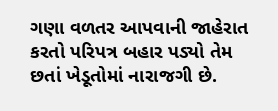ગણા વળતર આપવાની જાહેરાત કરતો પરિપત્ર બહાર પડ્યો તેમ છતાં ખેડૂતોમાં નારાજગી છે.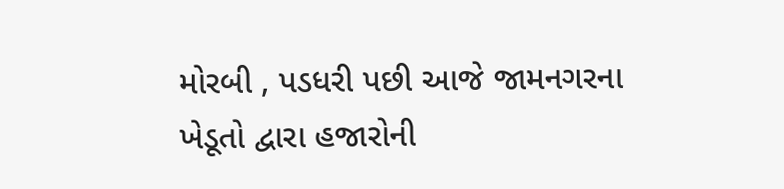મોરબી , પડધરી પછી આજે જામનગરના ખેડૂતો દ્વારા હજારોની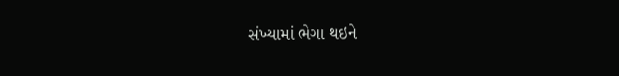સંખ્યામાં ભેગા થઇને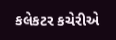કલેકટર કચેરીએ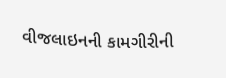વીજલાઇનની કામગીરીની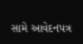સામે આવેદનપત્ર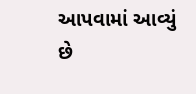આપવામાં આવ્યું છે